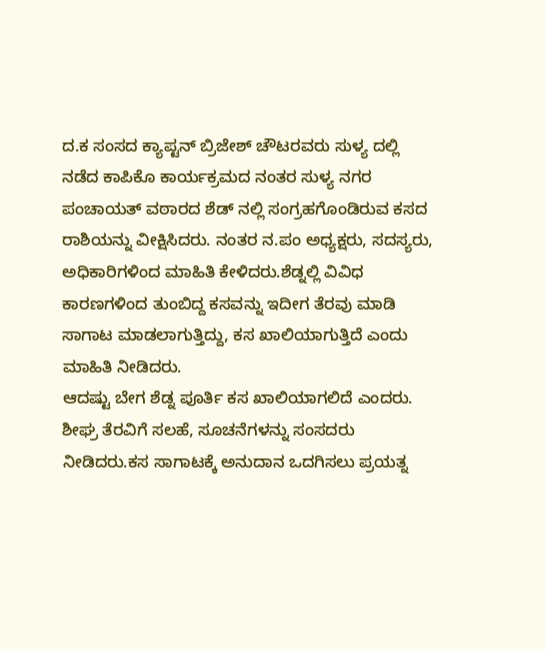ದ.ಕ ಸಂಸದ ಕ್ಯಾಪ್ಟನ್ ಬ್ರಿಜೇಶ್ ಚೌಟರವರು ಸುಳ್ಯ ದಲ್ಲಿ ನಡೆದ ಕಾಪಿಕೊ ಕಾರ್ಯಕ್ರಮದ ನಂತರ ಸುಳ್ಯ ನಗರ ಪಂಚಾಯತ್ ವಠಾರದ ಶೆಡ್ ನಲ್ಲಿ ಸಂಗ್ರಹಗೊಂಡಿರುವ ಕಸದ ರಾಶಿಯನ್ನು ವೀಕ್ಷಿಸಿದರು. ನಂತರ ನ.ಪಂ ಅಧ್ಯಕ್ಷರು, ಸದಸ್ಯರು, ಅಧಿಕಾರಿಗಳಿಂದ ಮಾಹಿತಿ ಕೇಳಿದರು.ಶೆಡ್ನಲ್ಲಿ ವಿವಿಧ ಕಾರಣಗಳಿಂದ ತುಂಬಿದ್ದ ಕಸವನ್ನು ಇದೀಗ ತೆರವು ಮಾಡಿ ಸಾಗಾಟ ಮಾಡಲಾಗುತ್ತಿದ್ದು, ಕಸ ಖಾಲಿಯಾಗುತ್ತಿದೆ ಎಂದು ಮಾಹಿತಿ ನೀಡಿದರು.
ಆದಷ್ಟು ಬೇಗ ಶೆಡ್ನ ಪೂರ್ತಿ ಕಸ ಖಾಲಿಯಾಗಲಿದೆ ಎಂದರು. ಶೀಘ್ರ ತೆರವಿಗೆ ಸಲಹೆ, ಸೂಚನೆಗಳನ್ನು ಸಂಸದರು ನೀಡಿದರು.ಕಸ ಸಾಗಾಟಕ್ಕೆ ಅನುದಾನ ಒದಗಿಸಲು ಪ್ರಯತ್ನ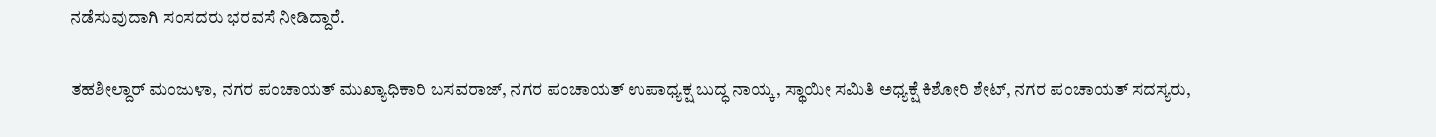ನಡೆಸುವುದಾಗಿ ಸಂಸದರು ಭರವಸೆ ನೀಡಿದ್ದಾರೆ.

ತಹಶೀಲ್ದಾರ್ ಮಂಜುಳಾ, ನಗರ ಪಂಚಾಯತ್ ಮುಖ್ಯಾಧಿಕಾರಿ ಬಸವರಾಜ್, ನಗರ ಪಂಚಾಯತ್ ಉಪಾಧ್ಯಕ್ಷ ಬುದ್ಧ ನಾಯ್ಕ, ಸ್ಥಾಯೀ ಸಮಿತಿ ಅಧ್ಯಕ್ಷೆ ಕಿಶೋರಿ ಶೇಟ್, ನಗರ ಪಂಚಾಯತ್ ಸದಸ್ಯರು,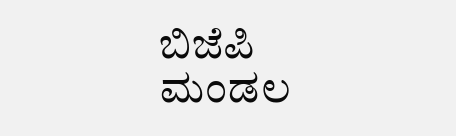ಬಿಜೆಪಿ ಮಂಡಲ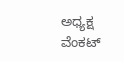ಅಧ್ಯಕ್ಷ ವೆಂಕಟ್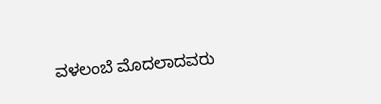ವಳಲಂಬೆ ಮೊದಲಾದವರು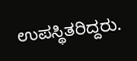ಉಪಸ್ಥಿತರಿದ್ದರು.